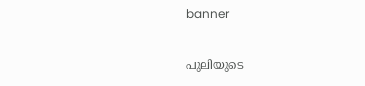banner

പുലിയുടെ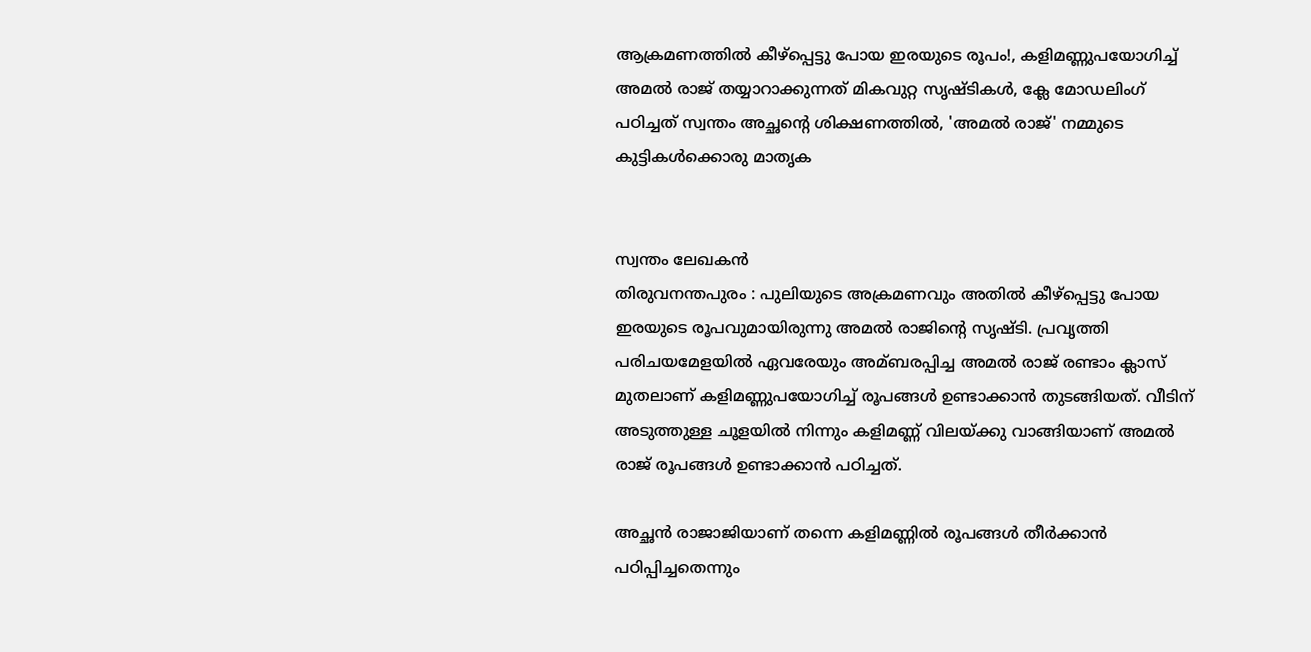ആക്രമണത്തിൽ കീഴ്പ്പെട്ടു പോയ ഇരയുടെ രൂപം!, കളിമണ്ണുപയോഗിച്ച്‌ അമല്‍ രാജ് തയ്യാറാക്കുന്നത് മികവുറ്റ സൃഷ്ടികൾ, ക്ലേ മോഡലിംഗ് പഠിച്ചത് സ്വന്തം അച്ഛൻ്റെ ശിക്ഷണത്തിൽ, 'അമൽ രാജ്' നമ്മുടെ കുട്ടികൾക്കൊരു മാതൃക


സ്വന്തം ലേഖകൻ
തിരുവനന്തപുരം : പുലിയുടെ അക്രമണവും അതില്‍ കീഴ്പ്പെട്ടു പോയ ഇരയുടെ രൂപവുമായിരുന്നു അമല്‍ രാജിന്‍റെ സൃഷ്ടി. പ്രവൃത്തി പരിചയമേളയില്‍ ഏവരേയും അമ്ബരപ്പിച്ച അമല്‍ രാജ് രണ്ടാം ക്ലാസ് മുതലാണ് കളിമണ്ണുപയോഗിച്ച്‌ രൂപങ്ങള്‍ ഉണ്ടാക്കാന്‍ തുടങ്ങിയത്. വീടിന് അടുത്തുള്ള ചൂളയില്‍ നിന്നും കളിമണ്ണ് വിലയ്ക്കു വാങ്ങിയാണ് അമല്‍ രാജ് രൂപങ്ങള്‍ ഉണ്ടാക്കാന്‍ പഠിച്ചത്.

അച്ഛന്‍ രാജാജിയാണ് തന്നെ കളിമണ്ണില്‍ രൂപങ്ങള്‍ തീര്‍ക്കാന്‍ പഠിപ്പിച്ചതെന്നും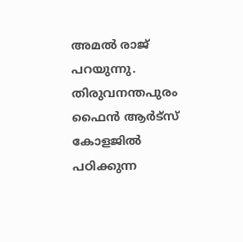അമല്‍ രാജ് പറയുന്നു.  തിരുവനന്തപുരം ഫൈന്‍ ആര്‍ട്സ് കോളജില്‍ പഠിക്കുന്ന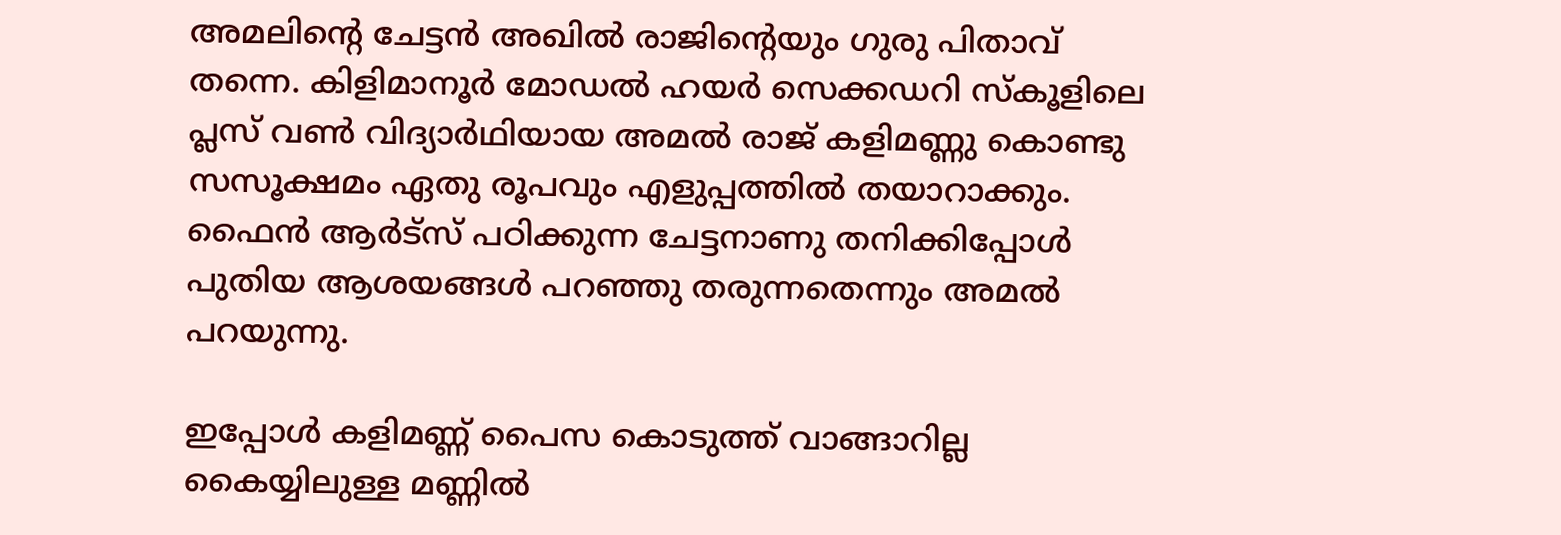അമലിന്‍റെ ചേട്ടന്‍ അഖില്‍ രാജിന്‍റെയും ഗുരു പിതാവ് തന്നെ. കിളിമാനൂര്‍ മോഡല്‍ ഹയര്‍ സെക്കഡറി സ്കൂളിലെ പ്ലസ് വണ്‍ വിദ്യാര്‍ഥിയായ അമല്‍ രാജ് കളിമണ്ണു കൊണ്ടു സസൂക്ഷമം ഏതു രൂപവും എളുപ്പത്തില്‍ തയാറാക്കും. ഫൈന്‍ ആര്‍ട്സ് പഠിക്കുന്ന ചേട്ടനാണു തനിക്കിപ്പോള്‍ പുതിയ ആശയങ്ങള്‍ പറഞ്ഞു തരുന്നതെന്നും അമല്‍ പറയുന്നു.

ഇപ്പോള്‍ കളിമണ്ണ് പൈസ കൊടുത്ത് വാങ്ങാറില്ല കൈയ്യിലുള്ള മണ്ണില്‍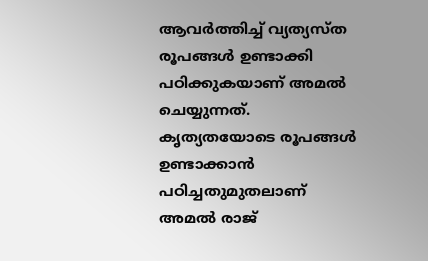ആവര്‍ത്തിച്ച്‌ വ്യത്യസ്ത രൂപങ്ങള്‍ ഉണ്ടാക്കി പഠിക്കുകയാണ് അമല്‍ ചെയ്യുന്നത്. കൃത്യതയോടെ രൂപങ്ങള്‍ ഉണ്ടാക്കാന്‍ പഠിച്ചതുമുതലാണ് അമല്‍ രാജ്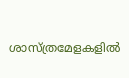ശാസ്ത്രമേളകളില്‍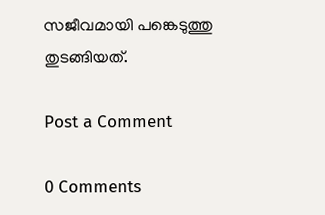സജീവമായി പങ്കെടുത്തു തുടങ്ങിയത്.

Post a Comment

0 Comments